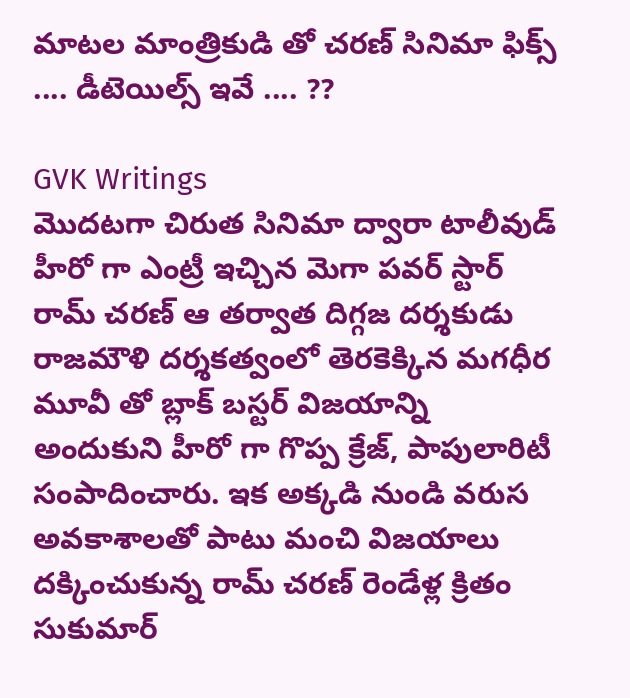మాటల మాంత్రికుడి తో చరణ్ సినిమా ఫిక్స్ .... డీటెయిల్స్ ఇవే .... ??

GVK Writings
మొదటగా చిరుత సినిమా ద్వారా టాలీవుడ్ హీరో గా ఎంట్రీ ఇచ్చిన మెగా పవర్ స్టార్ రామ్ చరణ్ ఆ తర్వాత దిగ్గజ దర్శకుడు రాజమౌళి దర్శకత్వంలో తెరకెక్కిన మగధీర మూవీ తో బ్లాక్ బస్టర్ విజయాన్ని అందుకుని హీరో గా గొప్ప క్రేజ్, పాపులారిటీ సంపాదించారు. ఇక అక్కడి నుండి వరుస అవకాశాలతో పాటు మంచి విజయాలు దక్కించుకున్న రామ్ చరణ్ రెండేళ్ల క్రితం సుకుమార్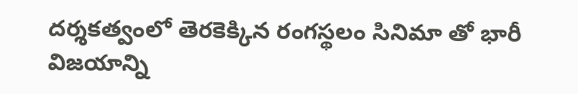దర్శకత్వంలో తెరకెక్కిన రంగస్థలం సినిమా తో భారీ విజయాన్ని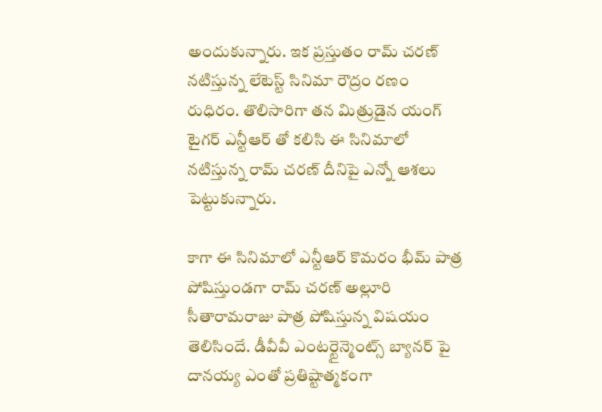అందుకున్నారు. ఇక ప్రస్తుతం రామ్ చరణ్ నటిస్తున్న లేటెస్ట్ సినిమా రౌద్రం రణం రుధిరం. తొలిసారిగా తన మిత్రుడైన యంగ్ టైగర్ ఎన్టీఆర్ తో కలిసి ఈ సినిమాలో నటిస్తున్న రామ్ చరణ్ దీనిపై ఎన్నో ఆశలు పెట్టుకున్నారు.

కాగా ఈ సినిమాలో ఎన్టీఆర్ కొమరం భీమ్ పాత్ర పోషిస్తుండగా రామ్ చరణ్ అల్లూరి సీతారామరాజు పాత్ర పోషిస్తున్న విషయం తెలిసిందే. డీవీవీ ఎంటర్టైన్మెంట్స్ బ్యానర్ పై దానయ్య ఎంతో ప్రతిష్టాత్మకంగా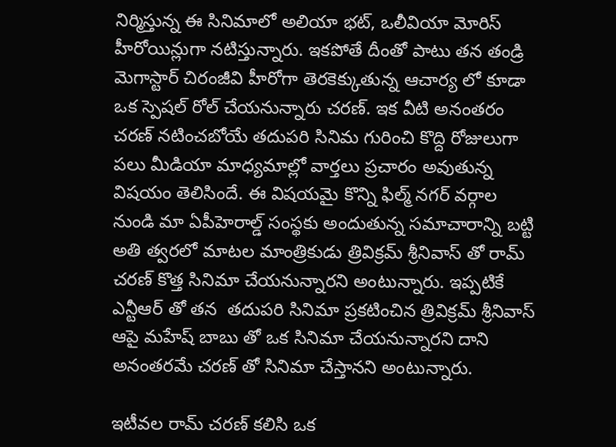నిర్మిస్తున్న ఈ సినిమాలో అలియా భట్, ఒలీవియా మోరిస్ హీరోయిన్లుగా నటిస్తున్నారు. ఇకపోతే దీంతో పాటు తన తండ్రి మెగాస్టార్ చిరంజీవి హీరోగా తెరకెక్కుతున్న ఆచార్య లో కూడా ఒక స్పెషల్ రోల్ చేయనున్నారు చరణ్. ఇక వీటి అనంతరం చరణ్ నటించబోయే తదుపరి సినిమ గురించి కొద్ది రోజులుగా పలు మీడియా మాధ్యమాల్లో వార్తలు ప్రచారం అవుతున్న విషయం తెలిసిందే. ఈ విషయమై కొన్ని ఫిల్మ్ నగర్ వర్గాల నుండి మా ఏపీహెరాల్డ్ సంస్థకు అందుతున్న సమాచారాన్ని బట్టి అతి త్వరలో మాటల మాంత్రికుడు త్రివిక్రమ్ శ్రీనివాస్ తో రామ్ చరణ్ కొత్త సినిమా చేయనున్నారని అంటున్నారు. ఇప్పటికే ఎన్టీఆర్ తో తన  తదుపరి సినిమా ప్రకటించిన త్రివిక్రమ్ శ్రీనివాస్ ఆపై మహేష్ బాబు తో ఒక సినిమా చేయనున్నారని దాని అనంతరమే చరణ్ తో సినిమా చేస్తానని అంటున్నారు.

ఇటీవల రామ్ చరణ్ కలిసి ఒక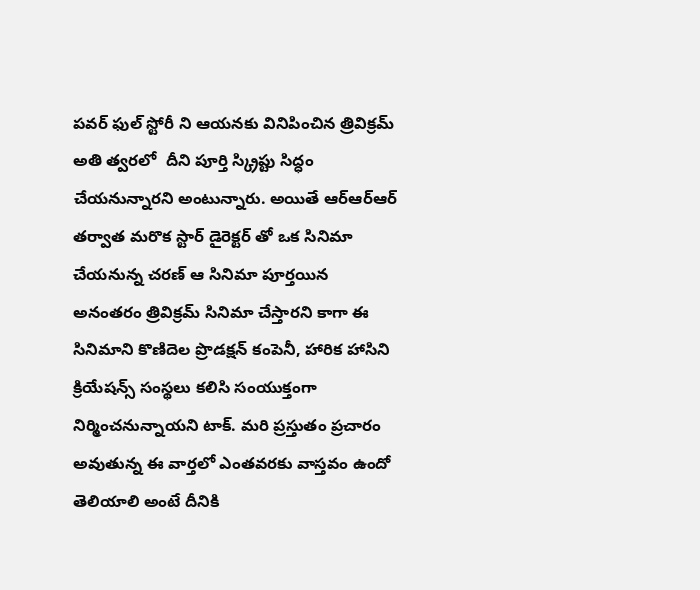పవర్ ఫుల్ స్టోరీ ని ఆయనకు వినిపించిన త్రివిక్రమ్ అతి త్వరలో  దీని పూర్తి స్క్రిప్టు సిద్ధం చేయనున్నారని అంటున్నారు. అయితే ఆర్ఆర్ఆర్ తర్వాత మరొక స్టార్ డైరెక్టర్ తో ఒక సినిమా చేయనున్న చరణ్ ఆ సినిమా పూర్తయిన అనంతరం త్రివిక్రమ్ సినిమా చేస్తారని కాగా ఈ సినిమాని కొణిదెల ప్రొడక్షన్ కంపెనీ, హారిక హాసిని క్రియేషన్స్ సంస్థలు కలిసి సంయుక్తంగా నిర్మించనున్నాయని టాక్. మరి ప్రస్తుతం ప్రచారం అవుతున్న ఈ వార్తలో ఎంతవరకు వాస్తవం ఉందో తెలియాలి అంటే దీనికి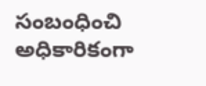సంబంధించి అధికారికంగా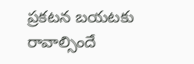ప్రకటన బయటకు రావాల్సిందే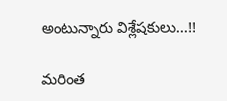అంటున్నారు విశ్లేషకులు...!!

మరింత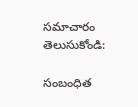సమాచారం తెలుసుకోండి:

సంబంధిత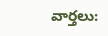వార్తలు: